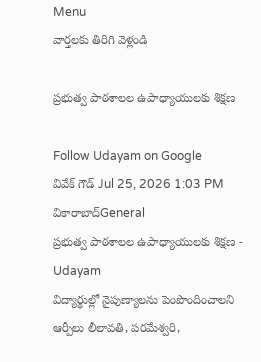Menu
వార్తలకు తిరిగి వెళ్లండి

ప్రభుత్వ పాఠశాలల ఉపాధ్యాయులకు శిక్షణ

Follow Udayam on Google
వివేక్ గౌడ్ Jul 25, 2026 1:03 PM వికారాబాద్General
ప్రభుత్వ పాఠశాలల ఉపాధ్యాయులకు శిక్షణ - Udayam
విద్యార్థుల్లో నైపుణ్యాలను పెంపొందించాలని ఆర్పీలు లీలావతి, పరమేశ్వరి,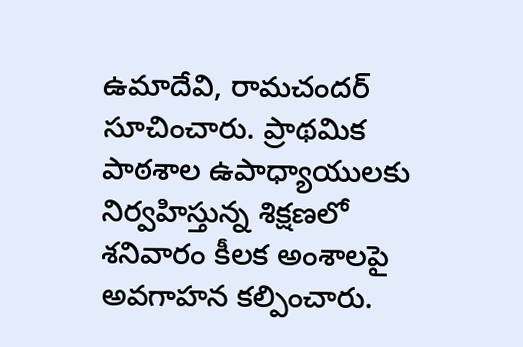ఉమాదేవి, రామచందర్ సూచించారు. ప్రాథమిక పాఠశాల ఉపాధ్యాయులకు నిర్వహిస్తున్న శిక్షణలో శనివారం కీలక అంశాలపై అవగాహన కల్పించారు.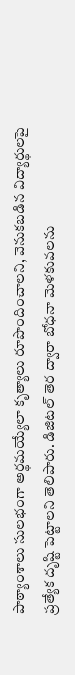పాఠ్యాంశాలు సులభంగా అర్థమయ్యేలా కృత్యాలు రూపొందించాలని, వెనుకబడిన విద్యార్థులపై ప్రత్యేక దృష్టి పెట్టాలని తెలిపారు. డిజిటల్ తెర ద్వారా బోధనా మెళకువలను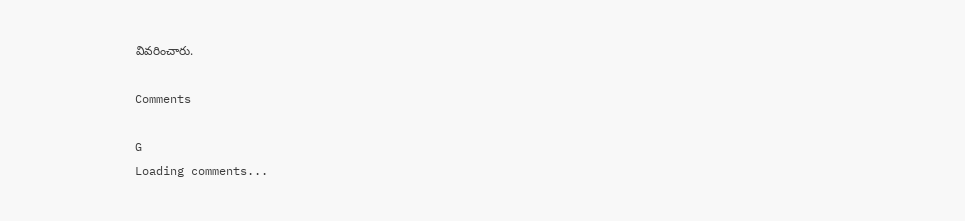వివరించారు.

Comments

G
Loading comments...